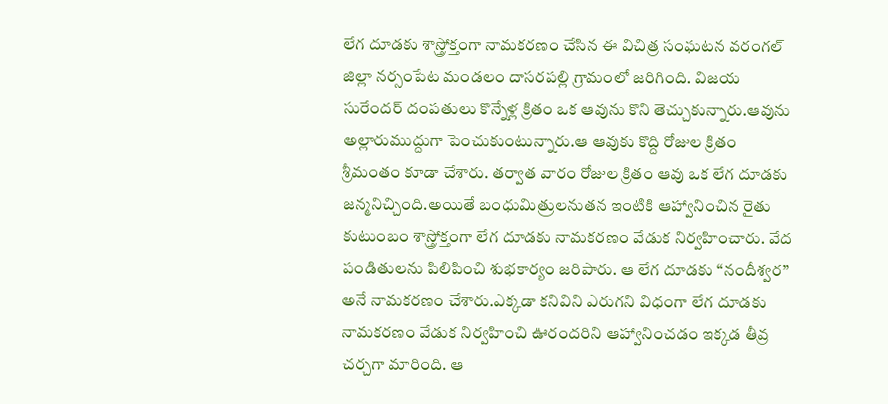లేగ దూడకు శాస్త్రోక్తంగా నామకరణం చేసిన ఈ విచిత్ర సంఘటన వరంగల్ జిల్లా నర్సంపేట మండలం దాసరపల్లి గ్రామంలో జరిగింది. విజయ సురేందర్ దంపతులు కొన్నేళ్ల క్రితం ఒక ఆవును కొని తెచ్చుకున్నారు.ఆవును అల్లారుముద్దుగా పెంచుకుంటున్నారు.ఆ ఆవుకు కొద్ది రోజుల క్రితం శ్రీమంతం కూడా చేశారు. తర్వాత వారం రోజుల క్రితం ఆవు ఒక లేగ దూడకు జన్మనిచ్చింది.అయితే బంధుమిత్రులనుతన ఇంటికి ఆహ్వానించిన రైతు కుటుంబం శాస్త్రోక్తంగా లేగ దూడకు నామకరణం వేడుక నిర్వహించారు. వేద పండితులను పిలిపించి శుభకార్యం జరిపారు. ఆ లేగ దూడకు “నందీశ్వర” అనే నామకరణం చేశారు.ఎక్కడా కనివిని ఎరుగని విధంగా లేగ దూడకు నామకరణం వేడుక నిర్వహించి ఊరందరిని ఆహ్వానించడం ఇక్కడ తీవ్ర చర్చగా మారింది. ఆ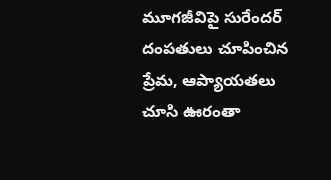మూగజీవిపై సురేందర్ దంపతులు చూపించిన ప్రేమ, ఆప్యాయతలు చూసి ఊరంతా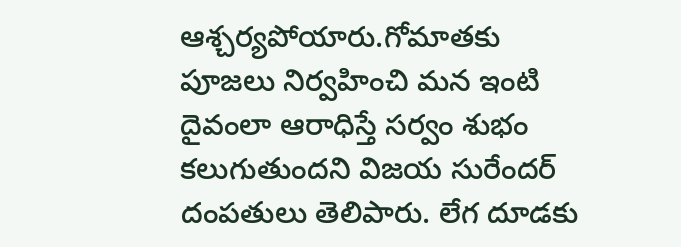ఆశ్చర్యపోయారు.గోమాతకు పూజలు నిర్వహించి మన ఇంటి దైవంలా ఆరాధిస్తే సర్వం శుభం కలుగుతుందని విజయ సురేందర్ దంపతులు తెలిపారు. లేగ దూడకు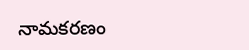నామకరణం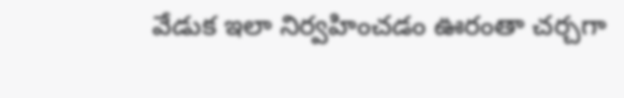వేడుక ఇలా నిర్వహించడం ఊరంతా చర్చగా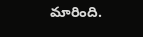మారింది.